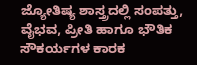ಜ್ಯೋತಿಷ್ಯ ಶಾಸ್ತ್ರದಲ್ಲಿ ಸಂಪತ್ತು, ವೈಭವ, ಪ್ರೀತಿ ಹಾಗೂ ಭೌತಿಕ ಸೌಕರ್ಯಗಳ ಕಾರಕ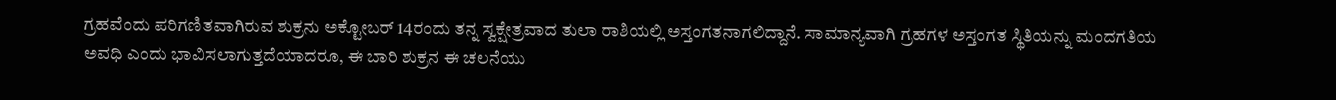ಗ್ರಹವೆಂದು ಪರಿಗಣಿತವಾಗಿರುವ ಶುಕ್ರನು ಅಕ್ಟೋಬರ್ 14ರಂದು ತನ್ನ ಸ್ವಕ್ಷೇತ್ರವಾದ ತುಲಾ ರಾಶಿಯಲ್ಲಿ ಅಸ್ತಂಗತನಾಗಲಿದ್ದಾನೆ. ಸಾಮಾನ್ಯವಾಗಿ ಗ್ರಹಗಳ ಅಸ್ತಂಗತ ಸ್ಥಿತಿಯನ್ನು ಮಂದಗತಿಯ ಅವಧಿ ಎಂದು ಭಾವಿಸಲಾಗುತ್ತದೆಯಾದರೂ, ಈ ಬಾರಿ ಶುಕ್ರನ ಈ ಚಲನೆಯು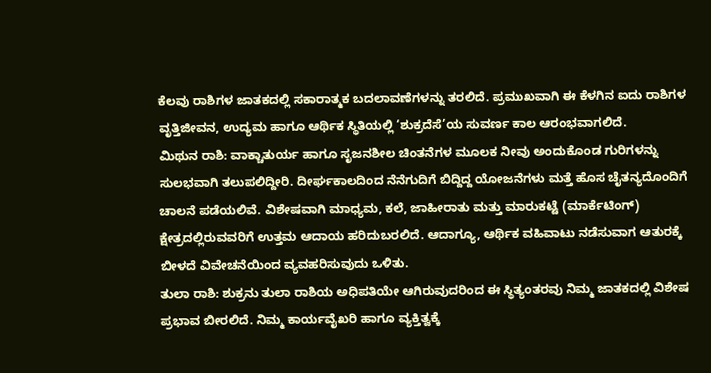ಕೆಲವು ರಾಶಿಗಳ ಜಾತಕದಲ್ಲಿ ಸಕಾರಾತ್ಮಕ ಬದಲಾವಣೆಗಳನ್ನು ತರಲಿದೆ. ಪ್ರಮುಖವಾಗಿ ಈ ಕೆಳಗಿನ ಐದು ರಾಶಿಗಳ ವೃತ್ತಿಜೀವನ, ಉದ್ಯಮ ಹಾಗೂ ಆರ್ಥಿಕ ಸ್ಥಿತಿಯಲ್ಲಿ ‘ಶುಕ್ರದೆಸೆ’ಯ ಸುವರ್ಣ ಕಾಲ ಆರಂಭವಾಗಲಿದೆ.
ಮಿಥುನ ರಾಶಿ: ವಾಕ್ಚಾತುರ್ಯ ಹಾಗೂ ಸೃಜನಶೀಲ ಚಿಂತನೆಗಳ ಮೂಲಕ ನೀವು ಅಂದುಕೊಂಡ ಗುರಿಗಳನ್ನು ಸುಲಭವಾಗಿ ತಲುಪಲಿದ್ದೀರಿ. ದೀರ್ಘಕಾಲದಿಂದ ನೆನೆಗುದಿಗೆ ಬಿದ್ದಿದ್ದ ಯೋಜನೆಗಳು ಮತ್ತೆ ಹೊಸ ಚೈತನ್ಯದೊಂದಿಗೆ ಚಾಲನೆ ಪಡೆಯಲಿವೆ. ವಿಶೇಷವಾಗಿ ಮಾಧ್ಯಮ, ಕಲೆ, ಜಾಹೀರಾತು ಮತ್ತು ಮಾರುಕಟ್ಟೆ (ಮಾರ್ಕೆಟಿಂಗ್) ಕ್ಷೇತ್ರದಲ್ಲಿರುವವರಿಗೆ ಉತ್ತಮ ಆದಾಯ ಹರಿದುಬರಲಿದೆ. ಆದಾಗ್ಯೂ, ಆರ್ಥಿಕ ವಹಿವಾಟು ನಡೆಸುವಾಗ ಆತುರಕ್ಕೆ ಬೀಳದೆ ವಿವೇಚನೆಯಿಂದ ವ್ಯವಹರಿಸುವುದು ಒಳಿತು.
ತುಲಾ ರಾಶಿ: ಶುಕ್ರನು ತುಲಾ ರಾಶಿಯ ಅಧಿಪತಿಯೇ ಆಗಿರುವುದರಿಂದ ಈ ಸ್ಥಿತ್ಯಂತರವು ನಿಮ್ಮ ಜಾತಕದಲ್ಲಿ ವಿಶೇಷ ಪ್ರಭಾವ ಬೀರಲಿದೆ. ನಿಮ್ಮ ಕಾರ್ಯವೈಖರಿ ಹಾಗೂ ವ್ಯಕ್ತಿತ್ವಕ್ಕೆ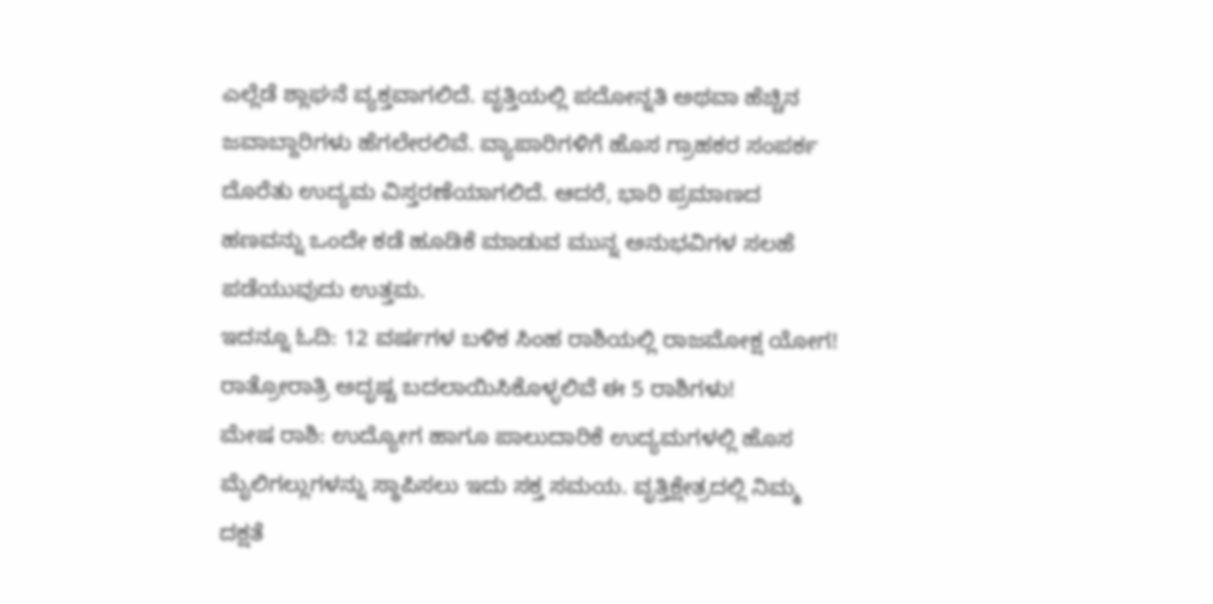ಎಲ್ಲೆಡೆ ಶ್ಲಾಘನೆ ವ್ಯಕ್ತವಾಗಲಿದೆ. ವೃತ್ತಿಯಲ್ಲಿ ಪದೋನ್ನತಿ ಅಥವಾ ಹೆಚ್ಚಿನ ಜವಾಬ್ದಾರಿಗಳು ಹೆಗಲೇರಲಿವೆ. ವ್ಯಾಪಾರಿಗಳಿಗೆ ಹೊಸ ಗ್ರಾಹಕರ ಸಂಪರ್ಕ ದೊರೆತು ಉದ್ಯಮ ವಿಸ್ತರಣೆಯಾಗಲಿದೆ. ಆದರೆ, ಭಾರಿ ಪ್ರಮಾಣದ ಹಣವನ್ನು ಒಂದೇ ಕಡೆ ಹೂಡಿಕೆ ಮಾಡುವ ಮುನ್ನ ಅನುಭವಿಗಳ ಸಲಹೆ ಪಡೆಯುವುದು ಉತ್ತಮ.
ಇದನ್ನೂ ಓದಿ: 12 ವರ್ಷಗಳ ಬಳಿಕ ಸಿಂಹ ರಾಶಿಯಲ್ಲಿ ರಾಜಮೋಕ್ಷ ಯೋಗ! ರಾತ್ರೋರಾತ್ರಿ ಅದೃಷ್ಟ ಬದಲಾಯಿಸಿಕೊಳ್ಳಲಿವೆ ಈ 5 ರಾಶಿಗಳು!
ಮೇಷ ರಾಶಿ: ಉದ್ಯೋಗ ಹಾಗೂ ಪಾಲುದಾರಿಕೆ ಉದ್ಯಮಗಳಲ್ಲಿ ಹೊಸ ಮೈಲಿಗಲ್ಲುಗಳನ್ನು ಸ್ಥಾಪಿಸಲು ಇದು ಸಕ್ತ ಸಮಯ. ವೃತ್ತಿಕ್ಷೇತ್ರದಲ್ಲಿ ನಿಮ್ಮ ದಕ್ಷತೆ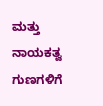ಮತ್ತು ನಾಯಕತ್ವ ಗುಣಗಳಿಗೆ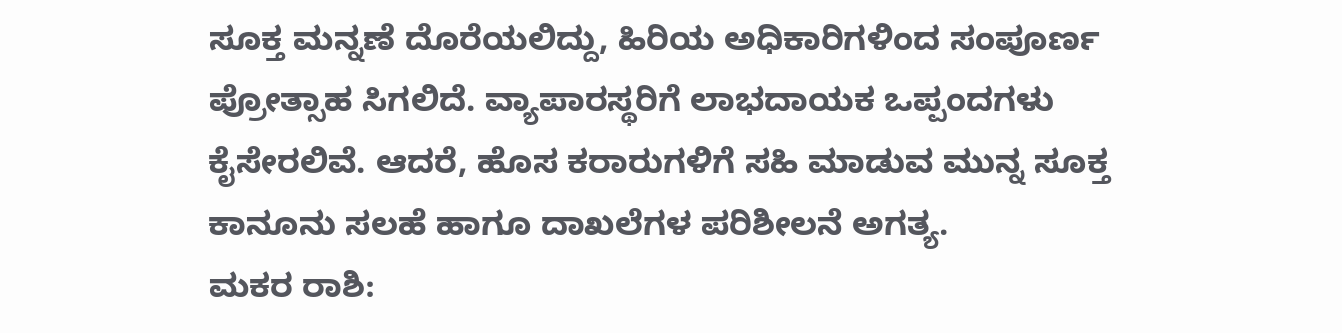ಸೂಕ್ತ ಮನ್ನಣೆ ದೊರೆಯಲಿದ್ದು, ಹಿರಿಯ ಅಧಿಕಾರಿಗಳಿಂದ ಸಂಪೂರ್ಣ ಪ್ರೋತ್ಸಾಹ ಸಿಗಲಿದೆ. ವ್ಯಾಪಾರಸ್ಥರಿಗೆ ಲಾಭದಾಯಕ ಒಪ್ಪಂದಗಳು ಕೈಸೇರಲಿವೆ. ಆದರೆ, ಹೊಸ ಕರಾರುಗಳಿಗೆ ಸಹಿ ಮಾಡುವ ಮುನ್ನ ಸೂಕ್ತ ಕಾನೂನು ಸಲಹೆ ಹಾಗೂ ದಾಖಲೆಗಳ ಪರಿಶೀಲನೆ ಅಗತ್ಯ.
ಮಕರ ರಾಶಿ: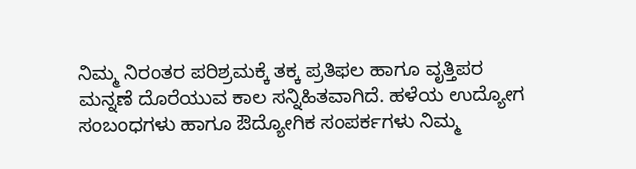ನಿಮ್ಮ ನಿರಂತರ ಪರಿಶ್ರಮಕ್ಕೆ ತಕ್ಕ ಪ್ರತಿಫಲ ಹಾಗೂ ವೃತ್ತಿಪರ ಮನ್ನಣೆ ದೊರೆಯುವ ಕಾಲ ಸನ್ನಿಹಿತವಾಗಿದೆ. ಹಳೆಯ ಉದ್ಯೋಗ ಸಂಬಂಧಗಳು ಹಾಗೂ ಔದ್ಯೋಗಿಕ ಸಂಪರ್ಕಗಳು ನಿಮ್ಮ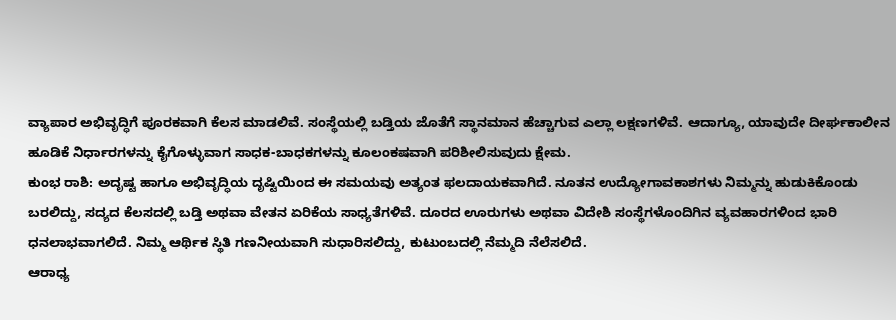ವ್ಯಾಪಾರ ಅಭಿವೃದ್ಧಿಗೆ ಪೂರಕವಾಗಿ ಕೆಲಸ ಮಾಡಲಿವೆ. ಸಂಸ್ಥೆಯಲ್ಲಿ ಬಡ್ತಿಯ ಜೊತೆಗೆ ಸ್ಥಾನಮಾನ ಹೆಚ್ಚಾಗುವ ಎಲ್ಲಾ ಲಕ್ಷಣಗಳಿವೆ. ಆದಾಗ್ಯೂ, ಯಾವುದೇ ದೀರ್ಘಕಾಲೀನ ಹೂಡಿಕೆ ನಿರ್ಧಾರಗಳನ್ನು ಕೈಗೊಳ್ಳುವಾಗ ಸಾಧಕ-ಬಾಧಕಗಳನ್ನು ಕೂಲಂಕಷವಾಗಿ ಪರಿಶೀಲಿಸುವುದು ಕ್ಷೇಮ.
ಕುಂಭ ರಾಶಿ: ಅದೃಷ್ಟ ಹಾಗೂ ಅಭಿವೃದ್ಧಿಯ ದೃಷ್ಟಿಯಿಂದ ಈ ಸಮಯವು ಅತ್ಯಂತ ಫಲದಾಯಕವಾಗಿದೆ. ನೂತನ ಉದ್ಯೋಗಾವಕಾಶಗಳು ನಿಮ್ಮನ್ನು ಹುಡುಕಿಕೊಂಡು ಬರಲಿದ್ದು, ಸದ್ಯದ ಕೆಲಸದಲ್ಲಿ ಬಡ್ತಿ ಅಥವಾ ವೇತನ ಏರಿಕೆಯ ಸಾಧ್ಯತೆಗಳಿವೆ. ದೂರದ ಊರುಗಳು ಅಥವಾ ವಿದೇಶಿ ಸಂಸ್ಥೆಗಳೊಂದಿಗಿನ ವ್ಯವಹಾರಗಳಿಂದ ಭಾರಿ ಧನಲಾಭವಾಗಲಿದೆ. ನಿಮ್ಮ ಆರ್ಥಿಕ ಸ್ಥಿತಿ ಗಣನೀಯವಾಗಿ ಸುಧಾರಿಸಲಿದ್ದು, ಕುಟುಂಬದಲ್ಲಿ ನೆಮ್ಮದಿ ನೆಲೆಸಲಿದೆ.
ಆರಾಧ್ಯ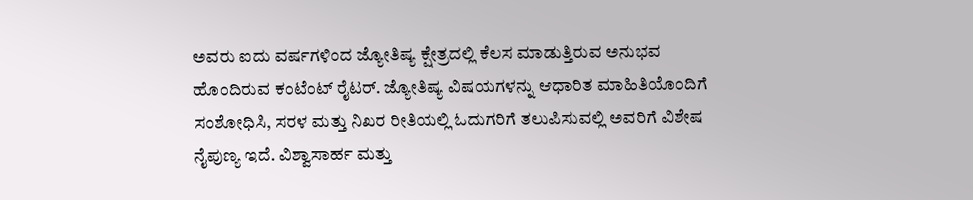ಅವರು ಐದು ವರ್ಷಗಳಿಂದ ಜ್ಯೋತಿಷ್ಯ ಕ್ಷೇತ್ರದಲ್ಲಿ ಕೆಲಸ ಮಾಡುತ್ತಿರುವ ಅನುಭವ ಹೊಂದಿರುವ ಕಂಟೆಂಟ್ ರೈಟರ್. ಜ್ಯೋತಿಷ್ಯ ವಿಷಯಗಳನ್ನು ಆಧಾರಿತ ಮಾಹಿತಿಯೊಂದಿಗೆ ಸಂಶೋಧಿಸಿ, ಸರಳ ಮತ್ತು ನಿಖರ ರೀತಿಯಲ್ಲಿ ಓದುಗರಿಗೆ ತಲುಪಿಸುವಲ್ಲಿ ಅವರಿಗೆ ವಿಶೇಷ ನೈಪುಣ್ಯ ಇದೆ. ವಿಶ್ವಾಸಾರ್ಹ ಮತ್ತು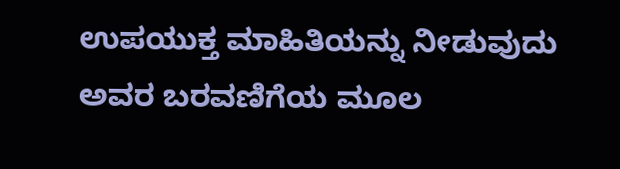ಉಪಯುಕ್ತ ಮಾಹಿತಿಯನ್ನು ನೀಡುವುದು ಅವರ ಬರವಣಿಗೆಯ ಮೂಲ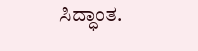ಸಿದ್ಧಾಂತ.